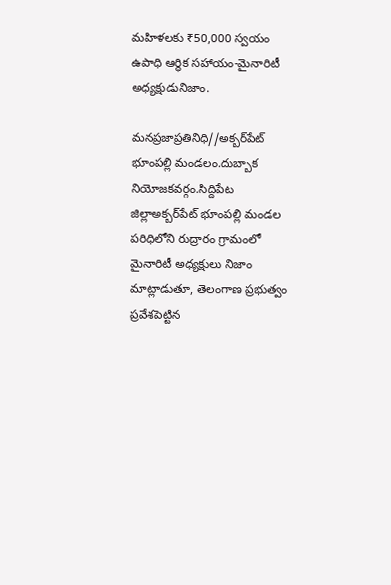మహిళలకు ₹50,000 స్వయం ఉపాధి ఆర్థిక సహాయం-మైనారిటీ అధ్యక్షుడునిజాం.

మనప్రజాప్రతినిధి//అక్బర్‌పేట్ భూంపల్లి మండలం.దుబ్బాక నియోజకవర్గం.సిద్దిపేట జిల్లాఅక్బర్‌పేట్ భూంపల్లి మండల పరిధిలోని రుద్రారం గ్రామంలో మైనారిటీ అధ్యక్షులు నిజాం మాట్లాడుతూ, తెలంగాణ ప్రభుత్వం ప్రవేశపెట్టిన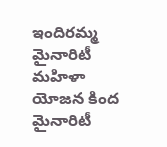ఇందిరమ్మ మైనారిటీ మహిళా యోజన కింద మైనారిటీ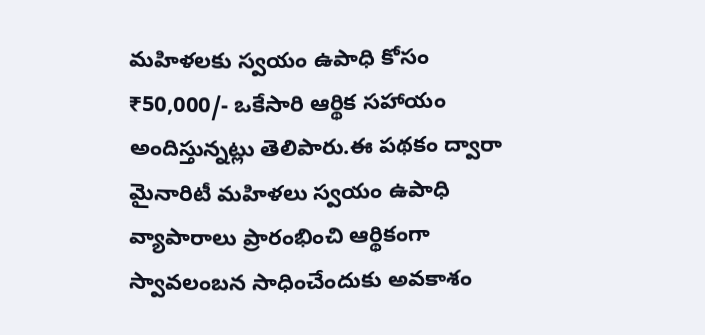మహిళలకు స్వయం ఉపాధి కోసం ₹50,000/- ఒకేసారి ఆర్థిక సహాయం అందిస్తున్నట్లు తెలిపారు.ఈ పథకం ద్వారా మైనారిటీ మహిళలు స్వయం ఉపాధి వ్యాపారాలు ప్రారంభించి ఆర్థికంగా స్వావలంబన సాధించేందుకు అవకాశం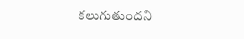కలుగుతుందని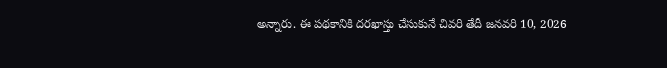అన్నారు. ఈ పథకానికి దరఖాస్తు చేసుకునే చివరి తేదీ జనవరి 10, 2026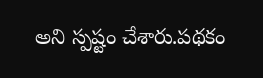అని స్పష్టం చేశారు.పథకం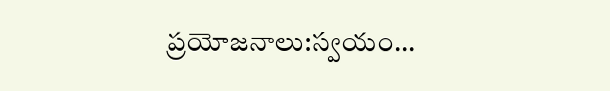ప్రయోజనాలు:స్వయం...